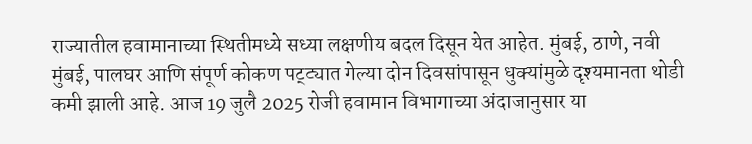राज्यातील हवामानाच्या स्थितीमध्ये सध्या लक्षणीय बदल दिसून येत आहेत. मुंबई, ठाणे, नवी मुंबई, पालघर आणि संपूर्ण कोकण पट्ट्यात गेल्या दोन दिवसांपासून धुक्यांमुळे दृश्यमानता थोडी कमी झाली आहे. आज 19 जुलै 2025 रोजी हवामान विभागाच्या अंदाजानुसार या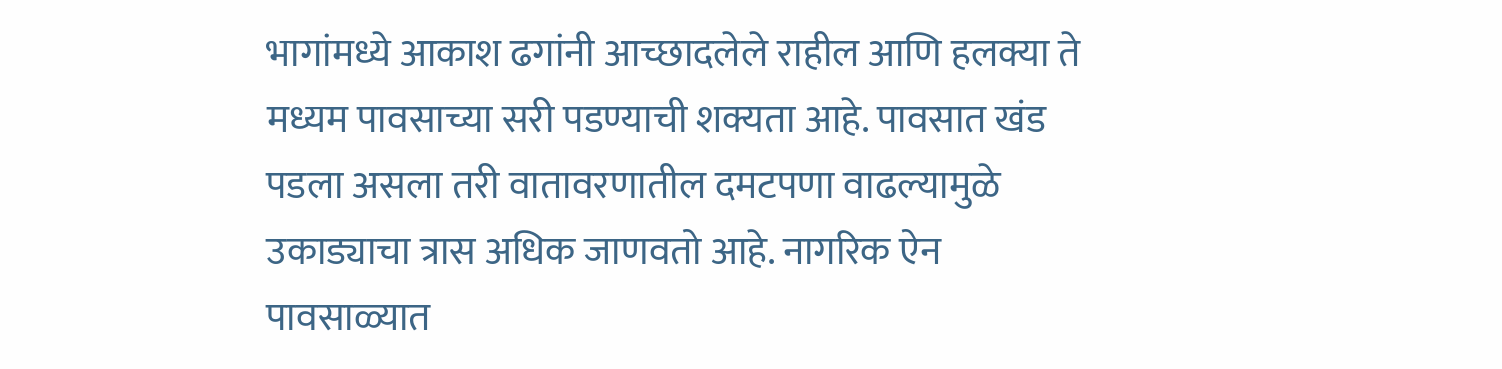भागांमध्ये आकाश ढगांनी आच्छादलेले राहील आणि हलक्या ते मध्यम पावसाच्या सरी पडण्याची शक्यता आहे. पावसात खंड पडला असला तरी वातावरणातील दमटपणा वाढल्यामुळे उकाड्याचा त्रास अधिक जाणवतो आहे. नागरिक ऐन पावसाळ्यात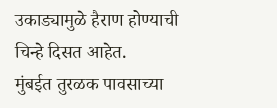उकाड्यामुळे हैराण होण्याची चिन्हे दिसत आहेत.
मुंबईत तुरळक पावसाच्या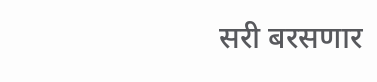सरी बरसणार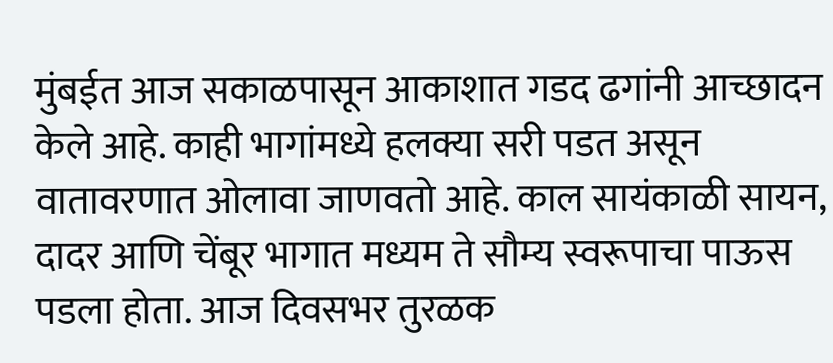मुंबईत आज सकाळपासून आकाशात गडद ढगांनी आच्छादन केले आहे. काही भागांमध्ये हलक्या सरी पडत असून वातावरणात ओलावा जाणवतो आहे. काल सायंकाळी सायन, दादर आणि चेंबूर भागात मध्यम ते सौम्य स्वरूपाचा पाऊस पडला होता. आज दिवसभर तुरळक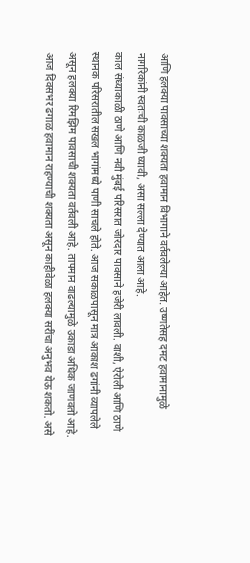आणि हलक्या पावसाच्या शक्यता हवामान विभागाने वर्तवलेल्या आहेत. उष्णतेसह दमट हवामानामुळे नागरिकांनी स्वतःची काळजी घ्यावी, असा सल्ला देण्यात आला आहे.
काल संध्याकाळी ठाणे आणि नवी मुंबई परिसरात जोरदार पावसाने हजेरी लावली. वाशी, ऐरोली आणि ठाणे स्थानक परिसरातील सखल भागांमध्ये पाणी साचले होते. आज सकाळपासून मात्र आकाश ढगांनी व्यापलेले असून हलक्या रिमझिम पावसाची शक्यता वर्तवली आहे. तापमान वाढल्यामुळे उकाडा अधिक जाणवतो आहे. आज दिवसभर ढगाळ हवामान राहण्याची शक्यता असून काहीवेळा हलक्या सरींचा अनुभव येऊ शकतो. असे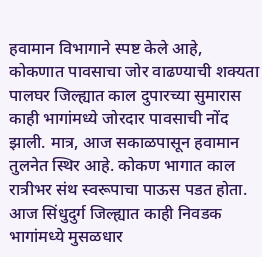हवामान विभागाने स्पष्ट केले आहे,
कोकणात पावसाचा जोर वाढण्याची शक्यता
पालघर जिल्ह्यात काल दुपारच्या सुमारास काही भागांमध्ये जोरदार पावसाची नोंद झाली. मात्र, आज सकाळपासून हवामान तुलनेत स्थिर आहे. कोकण भागात काल रात्रीभर संथ स्वरूपाचा पाऊस पडत होता. आज सिंधुदुर्ग जिल्ह्यात काही निवडक भागांमध्ये मुसळधार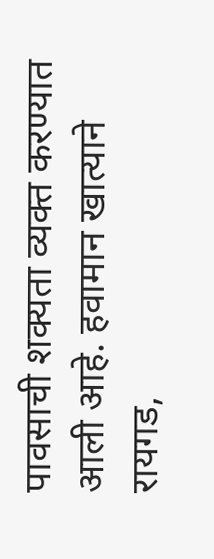पावसाची शक्यता व्यक्त करण्यात आली आहे. हवामान खात्याने रायगड,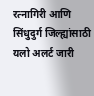रत्नागिरी आणि सिंधुदुर्ग जिल्ह्यांसाठी यलो अलर्ट जारी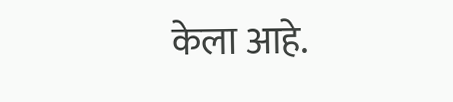केला आहे.